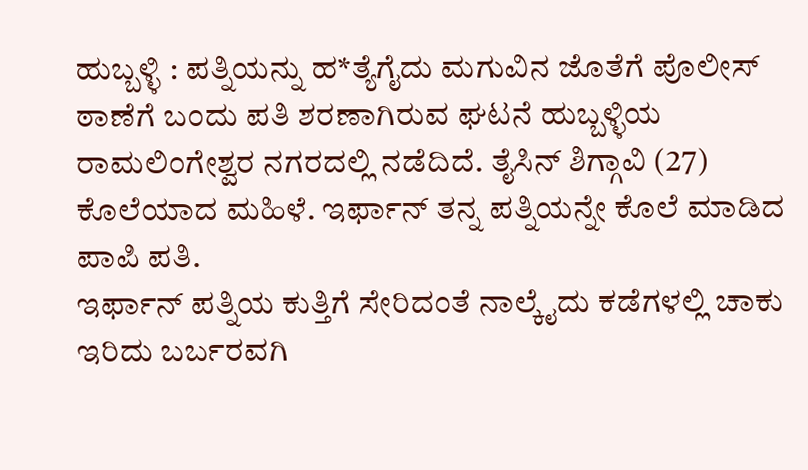ಹುಬ್ಬಳ್ಳಿ : ಪತ್ನಿಯನ್ನು ಹ*ತ್ಯೆಗೈದು ಮಗುವಿನ ಜೊತೆಗೆ ಪೊಲೀಸ್ ಠಾಣೆಗೆ ಬಂದು ಪತಿ ಶರಣಾಗಿರುವ ಘಟನೆ ಹುಬ್ಬಳ್ಳಿಯ ರಾಮಲಿಂಗೇಶ್ವರ ನಗರದಲ್ಲಿ ನಡೆದಿದೆ. ತೈಸಿನ್ ಶಿಗ್ಗಾವಿ (27) ಕೊಲೆಯಾದ ಮಹಿಳೆ. ಇರ್ಫಾನ್ ತನ್ನ ಪತ್ನಿಯನ್ನೇ ಕೊಲೆ ಮಾಡಿದ ಪಾಪಿ ಪತಿ.
ಇರ್ಫಾನ್ ಪತ್ನಿಯ ಕುತ್ತಿಗೆ ಸೇರಿದಂತೆ ನಾಲ್ಕೈದು ಕಡೆಗಳಲ್ಲಿ ಚಾಕು ಇರಿದು ಬರ್ಬರವಗಿ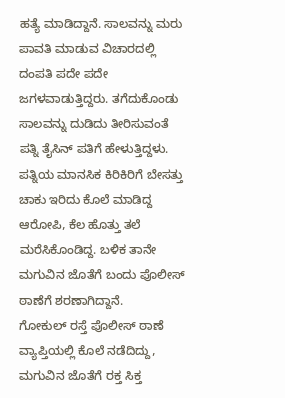ಹತ್ಯೆ ಮಾಡಿದ್ದಾನೆ. ಸಾಲವನ್ನು ಮರು ಪಾವತಿ ಮಾಡುವ ವಿಚಾರದಲ್ಲಿ ದಂಪತಿ ಪದೇ ಪದೇ ಜಗಳವಾಡುತ್ತಿದ್ದರು. ತಗೆದುಕೊಂಡು ಸಾಲವನ್ನು ದುಡಿದು ತೀರಿಸುವಂತೆ ಪತ್ನಿ ತೈಸಿನ್ ಪತಿಗೆ ಹೇಳುತ್ತಿದ್ದಳು.
ಪತ್ನಿಯ ಮಾನಸಿಕ ಕಿರಿಕಿರಿಗೆ ಬೇಸತ್ತು ಚಾಕು ಇರಿದು ಕೊಲೆ ಮಾಡಿದ್ದ ಆರೋಪಿ, ಕೆಲ ಹೊತ್ತು ತಲೆ ಮರೆಸಿಕೊಂಡಿದ್ದ. ಬಳಿಕ ತಾನೇ ಮಗುವಿನ ಜೊತೆಗೆ ಬಂದು ಪೊಲೀಸ್ ಠಾಣೆಗೆ ಶರಣಾಗಿದ್ದಾನೆ.
ಗೋಕುಲ್ ರಸ್ತೆ ಪೊಲೀಸ್ ಠಾಣೆ ವ್ಯಾಪ್ತಿಯಲ್ಲಿ ಕೊಲೆ ನಡೆದಿದ್ದು, ಮಗುವಿನ ಜೊತೆಗೆ ರಕ್ತ ಸಿಕ್ತ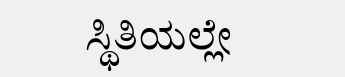ಸ್ಥಿತಿಯಲ್ಲೇ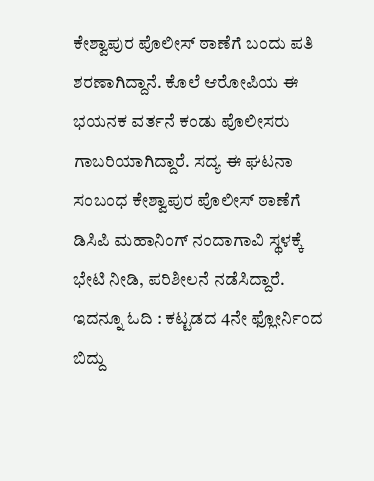ಕೇಶ್ವಾಪುರ ಪೊಲೀಸ್ ಠಾಣೆಗೆ ಬಂದು ಪತಿ ಶರಣಾಗಿದ್ದಾನೆ. ಕೊಲೆ ಆರೋಪಿಯ ಈ ಭಯನಕ ವರ್ತನೆ ಕಂಡು ಪೊಲೀಸರು ಗಾಬರಿಯಾಗಿದ್ದಾರೆ. ಸದ್ಯ ಈ ಘಟನಾ ಸಂಬಂಧ ಕೇಶ್ವಾಪುರ ಪೊಲೀಸ್ ಠಾಣೆಗೆ ಡಿಸಿಪಿ ಮಹಾನಿಂಗ್ ನಂದಾಗಾವಿ ಸ್ಥಳಕ್ಕೆ ಭೇಟಿ ನೀಡಿ, ಪರಿಶೀಲನೆ ನಡೆಸಿದ್ದಾರೆ.
ಇದನ್ನೂ ಓದಿ : ಕಟ್ಟಡದ 4ನೇ ಫ್ಲೋರ್ನಿಂದ ಬಿದ್ದು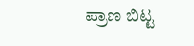ಪ್ರಾಣ ಬಿಟ್ಟ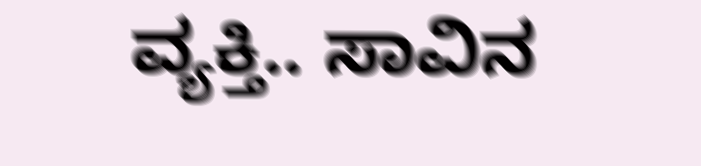ವ್ಯಕ್ತಿ.. ಸಾವಿನ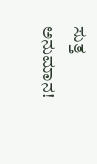ಸುತ್ತ ಅನುಮಾನ!